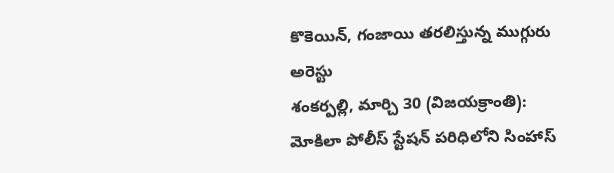కొకెయిన్, గంజాయి తరలిస్తున్న ముగ్గురు అరెస్టు
శంకర్పల్లి, మార్చి 30 (విజయక్రాంతి): మోకిలా పోలీస్ స్టేషన్ పరిధిలోని సింహాస్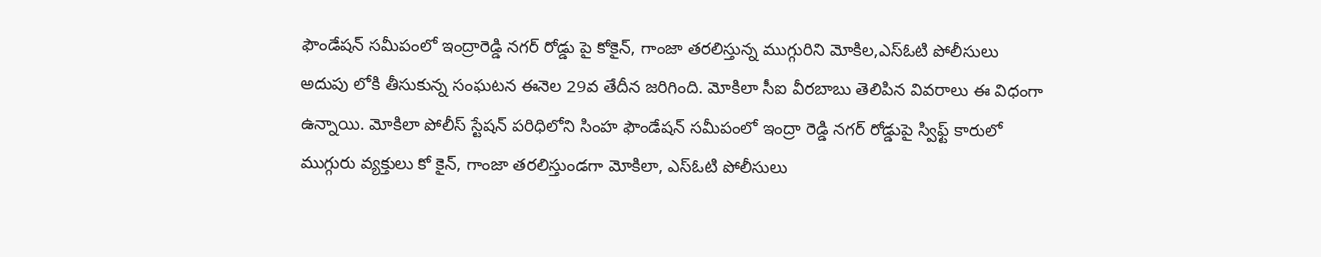ఫౌండేషన్ సమీపంలో ఇంద్రారెడ్డి నగర్ రోడ్డు పై కోకైన్, గాంజా తరలిస్తున్న ముగ్గురిని మోకిల,ఎస్ఓటి పోలీసులు అదుపు లోకి తీసుకున్న సంఘటన ఈనెల 29వ తేదీన జరిగింది. మోకిలా సీఐ వీరబాబు తెలిపిన వివరాలు ఈ విధంగా ఉన్నాయి. మోకిలా పోలీస్ స్టేషన్ పరిధిలోని సింహ ఫౌండేషన్ సమీపంలో ఇంద్రా రెడ్డి నగర్ రోడ్డుపై స్విఫ్ట్ కారులో ముగ్గురు వ్యక్తులు కో కైన్, గాంజా తరలిస్తుండగా మోకిలా, ఎస్ఓటి పోలీసులు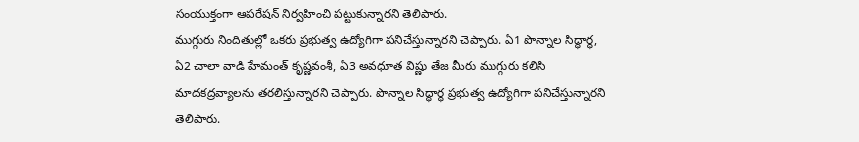సంయుక్తంగా ఆపరేషన్ నిర్వహించి పట్టుకున్నారని తెలిపారు.
ముగ్గురు నిందితుల్లో ఒకరు ప్రభుత్వ ఉద్యోగిగా పనిచేస్తున్నారని చెప్పారు. ఏ1 పొన్నాల సిద్ధార్థ, ఏ2 చాలా వాడి హేమంత్ కృష్ణవంశీ, ఏ3 అవధూత విష్ణు తేజ మీరు ముగ్గురు కలిసి మాదకద్రవ్యాలను తరలిస్తున్నారని చెప్పారు. పొన్నాల సిద్ధార్థ ప్రభుత్వ ఉద్యోగిగా పనిచేస్తున్నారని తెలిపారు.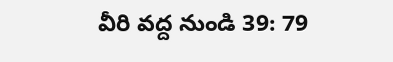వీరి వద్ద నుండి 39: 79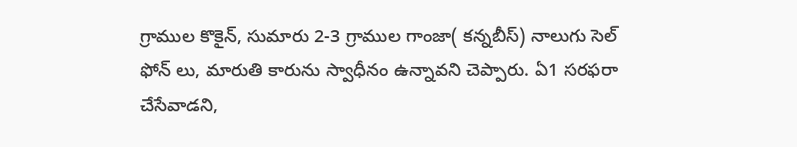గ్రాముల కొకైన్, సుమారు 2-3 గ్రాముల గాంజా( కన్నబీస్) నాలుగు సెల్ ఫోన్ లు, మారుతి కారును స్వాధీనం ఉన్నావని చెప్పారు. ఏ1 సరఫరా చేసేవాడని,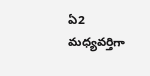ఏ2 మధ్యవర్తిగా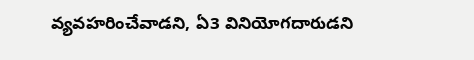వ్యవహరించేవాడని, ఏ3 వినియోగదారుడని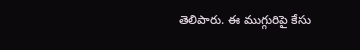తెలిపారు. ఈ ముగ్గురిపై కేసు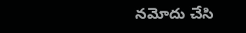నమోదు చేసి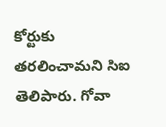కోర్టుకు తరలించామని సిఐ తెలిపారు. గోవా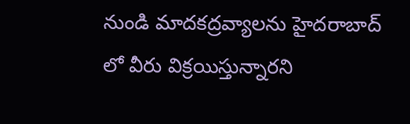నుండి మాదకద్రవ్యాలను హైదరాబాద్ లో వీరు విక్రయిస్తున్నారని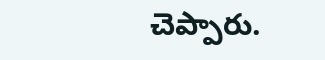చెప్పారు.